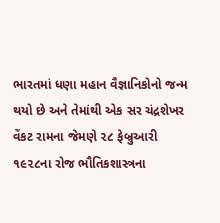ભારતમાં ધણા મહાન વૈજ્ઞાનિકોનો જન્મ થયો છે અને તેમાંથી એક સર ચંદ્રશેખર વેંકટ રામના જેમણે ૨૮ ફેબ્રુઆરી ૧૯૨૮ના રોજ ભૌતિકશાસ્ત્રના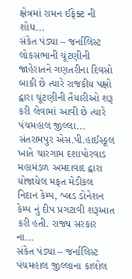ક્ષેત્રમાં રામન ઈફેક્ટ ની શોધ...
સંકેત પંડ્યા – જર્નાલિસ્ટ લોકસભાની ચૂંટણીની જાહેરાતને ગણતરીના દિવસો બાકી છે ત્યારે રાજકીય પક્ષો દ્વારા ચૂંટણીની તૈયારીઓ શરૂ કરી લેવામાં આવી છે ત્યારે પંચમહાલ જીલ્લા...
સંતરામપુર એસ.પી.હાઈસ્કૂલ ખાતે ચારગામ દશાપોરવાડ મહામંડળ અમદાવાદ દ્વારા યોજાયેલ મફત મેડીકલ નિદાન કેમ્પ, બ્લડ ડોનેશન કેમ્પ નું દીપ પ્રગટાવી શરૂઆત કરી હતી. રાજ્ય સરકાર ના...
સંકેત પંડ્યા – જર્નાલિસ્ટ પંચમહાલ જીલ્લાના કાલોલ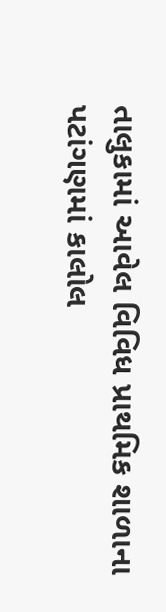તાલુકામાં આવેલ વિવિધ પ્રાથમિક શાળાના પટાંગણમાં કાલોલ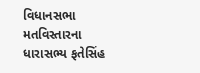વિધાનસભા મતવિસ્તારના ધારાસભ્ય ફતેસિંહ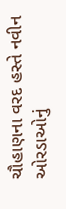ચૌહાણના વરદ હસ્તે નવીન ઓરડાઓનું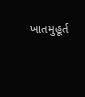ખાતમુહૂર્ત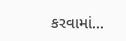કરવામાં...